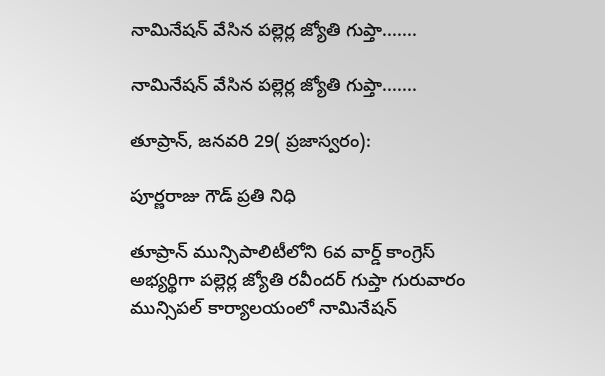నామినేషన్ వేసిన పల్లెర్ల జ్యోతి గుప్తా.......

నామినేషన్ వేసిన పల్లెర్ల జ్యోతి గుప్తా.......

తూప్రాన్, జనవరి 29( ప్రజాస్వరం):

పూర్ణరాజు గౌడ్ ప్రతి నిధి

తూప్రాన్ మున్సిపాలిటీలోని 6వ వార్డ్ కాంగ్రెస్ అభ్యర్థిగా పల్లెర్ల జ్యోతి రవీందర్ గుప్తా గురువారం మున్సిపల్ కార్యాలయంలో నామినేషన్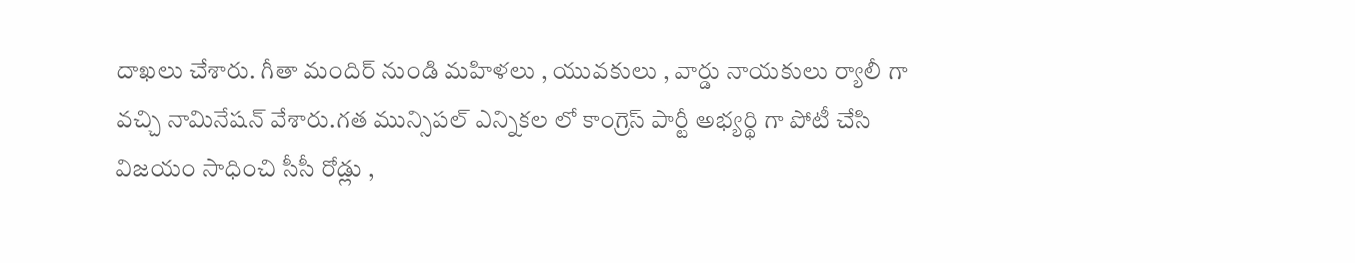దాఖలు చేశారు. గీతా మందిర్ నుండి మహిళలు , యువకులు , వార్డు నాయకులు ర్యాలీ గా వచ్చి నామినేషన్ వేశారు.గత మున్సిపల్ ఎన్నికల లో కాంగ్రెస్ పార్టీ అభ్యర్థి గా పోటీ చేసి విజయం సాధించి సీసీ రోడ్లు ,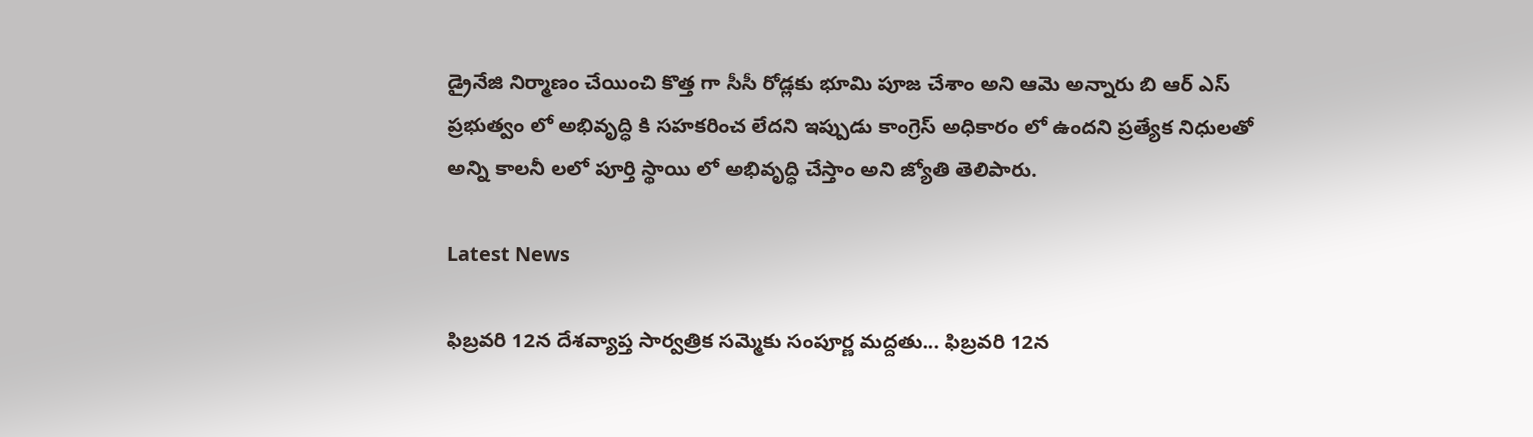డ్రైనేజి నిర్మాణం చేయించి కొత్త గా సీసీ రోడ్లకు భూమి పూజ చేశాం అని ఆమె అన్నారు బి ఆర్ ఎస్ ప్రభుత్వం లో అభివృద్ధి కి సహకరించ లేదని ఇప్పుడు కాంగ్రెస్ అధికారం లో ఉందని ప్రత్యేక నిధులతో అన్ని కాలనీ లలో పూర్తి స్థాయి లో అభివృద్ధి చేస్తాం అని జ్యోతి తెలిపారు.

Latest News

ఫిబ్రవరి 12న దేశవ్యాప్త సార్వత్రిక సమ్మెకు సంపూర్ణ మద్దతు... ఫిబ్రవరి 12న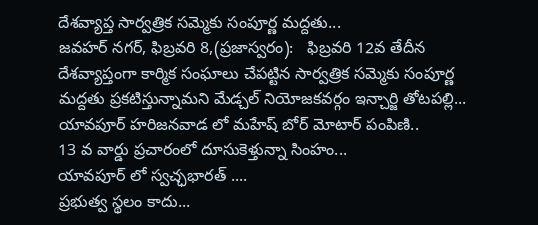దేశవ్యాప్త సార్వత్రిక సమ్మెకు సంపూర్ణ మద్దతు...
జవహర్ నగర్, ఫిబ్రవరి 8,(ప్రజాస్వరం):   ఫిబ్రవరి 12వ తేదీన దేశవ్యాప్తంగా కార్మిక సంఘాలు చేపట్టిన సార్వత్రిక సమ్మెకు సంపూర్ణ మద్దతు ప్రకటిస్తున్నామని మేడ్చల్ నియోజకవర్గం ఇన్చార్జి తోటపల్లి...
యావపూర్ హరిజనవాడ లో మహేష్ బోర్ మోటార్ పంపిణి..
13 వ వార్డు ప్రచారంలో దూసుకెళ్తున్నా సింహం...
యావపూర్ లో స్వచ్ఛభారత్ ....
ప్రభుత్వ స్థలం కాదు...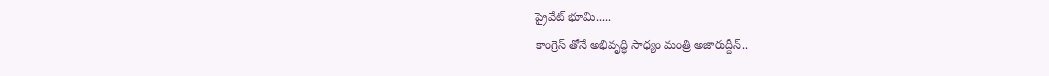ప్రైవేట్ భూమి.....
కాంగ్రెస్ తోనే అభివృద్ధి సాధ్యం మంత్రి అజారుద్దీన్..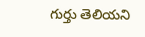గుర్తు తెలియని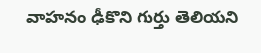వాహనం ఢీకొని గుర్తు తెలియని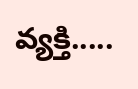వ్యక్తి.....